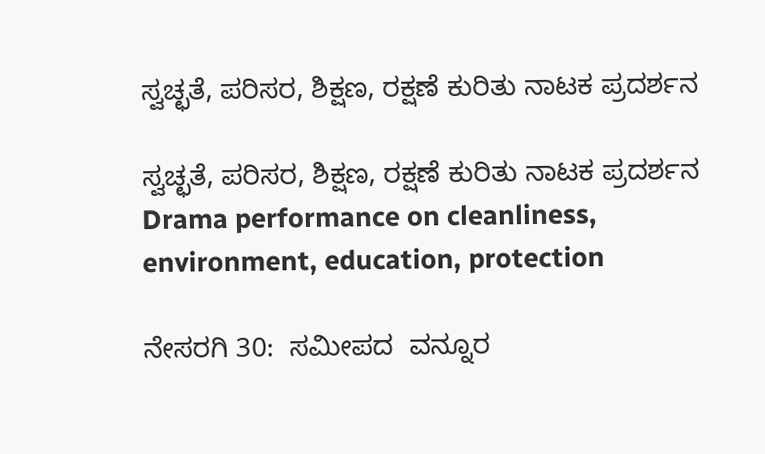ಸ್ವಚ್ಛತೆ, ಪರಿಸರ, ಶಿಕ್ಷಣ, ರಕ್ಷಣೆ ಕುರಿತು ನಾಟಕ ಪ್ರದರ್ಶನ

ಸ್ವಚ್ಛತೆ, ಪರಿಸರ, ಶಿಕ್ಷಣ, ರಕ್ಷಣೆ ಕುರಿತು ನಾಟಕ ಪ್ರದರ್ಶನ Drama performance on cleanliness, environment, education, protection

ನೇಸರಗಿ 30:  ಸಮೀಪದ  ವನ್ನೂರ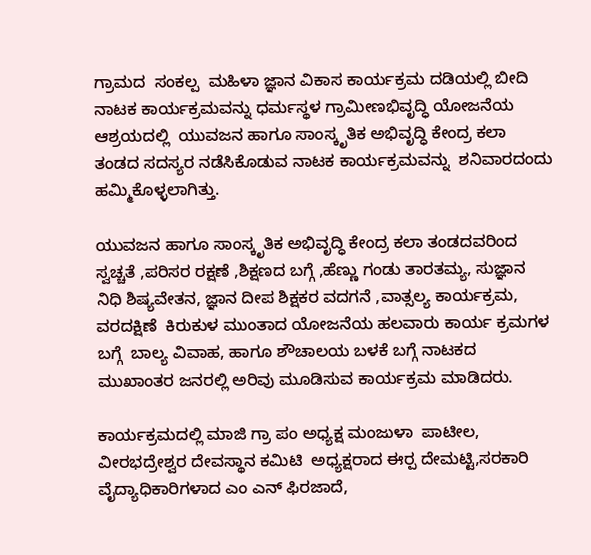ಗ್ರಾಮದ  ಸಂಕಲ್ಪ  ಮಹಿಳಾ ಜ್ಞಾನ ವಿಕಾಸ ಕಾರ್ಯಕ್ರಮ ದಡಿಯಲ್ಲಿ ಬೀದಿ ನಾಟಕ ಕಾರ್ಯಕ್ರಮವನ್ನು ಧರ್ಮಸ್ಥಳ ಗ್ರಾಮೀಣಭಿವೃದ್ಧಿ ಯೋಜನೆಯ ಆಶ್ರಯದಲ್ಲಿ  ಯುವಜನ ಹಾಗೂ ಸಾಂಸ್ಕೃತಿಕ ಅಭಿವೃದ್ಧಿ ಕೇಂದ್ರ ಕಲಾ ತಂಡದ ಸದಸ್ಯರ ನಡೆಸಿಕೊಡುವ ನಾಟಕ ಕಾರ್ಯಕ್ರಮವನ್ನು  ಶನಿವಾರದಂದು  ಹಮ್ಮಿಕೊಳ್ಳಲಾಗಿತ್ತು.

ಯುವಜನ ಹಾಗೂ ಸಾಂಸ್ಕೃತಿಕ ಅಭಿವೃದ್ಧಿ ಕೇಂದ್ರ ಕಲಾ ತಂಡದವರಿಂದ ಸ್ವಚ್ಚತೆ ,ಪರಿಸರ ರಕ್ಷಣೆ ,ಶಿಕ್ಷಣದ ಬಗ್ಗೆ ,ಹೆಣ್ಣು ಗಂಡು ತಾರತಮ್ಯ, ಸುಜ್ಞಾನ ನಿಧಿ ಶಿಷ್ಯವೇತನ, ಜ್ಞಾನ ದೀಪ ಶಿಕ್ಷಕರ ವದಗನೆ ,ವಾತ್ಸಲ್ಯ ಕಾರ್ಯಕ್ರಮ, ವರದಕ್ಷಿಣೆ  ಕಿರುಕುಳ ಮುಂತಾದ ಯೋಜನೆಯ ಹಲವಾರು ಕಾರ್ಯ ಕ್ರಮಗಳ ಬಗ್ಗೆ  ಬಾಲ್ಯ ವಿವಾಹ, ಹಾಗೂ ಶೌಚಾಲಯ ಬಳಕೆ ಬಗ್ಗೆ ನಾಟಕದ ಮುಖಾಂತರ ಜನರಲ್ಲಿ ಅರಿವು ಮೂಡಿಸುವ ಕಾರ್ಯಕ್ರಮ ಮಾಡಿದರು.

ಕಾರ್ಯಕ್ರಮದಲ್ಲಿ ಮಾಜಿ ಗ್ರಾ ಪಂ ಅಧ್ಯಕ್ಷ ಮಂಜುಳಾ  ಪಾಟೀಲ, ವೀರಭದ್ರೇಶ್ವರ ದೇವಸ್ಥಾನ ಕಮಿಟಿ  ಅಧ್ಯಕ್ಷರಾದ ಈರ‍್ಪ ದೇಮಟ್ಟಿ,ಸರಕಾರಿ ವೈದ್ಯಾಧಿಕಾರಿಗಳಾದ ಎಂ ಎನ್ ಫಿರಜಾದೆ,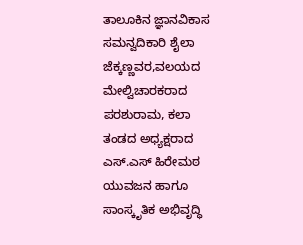ತಾಲೂಕಿನ ಜ್ಞಾನವಿಕಾಸ ಸಮನ್ವದಿಕಾರಿ ಶೈಲಾ ಜೆಕ್ಕಣ್ಣವರ,ವಲಯದ ಮೇಲ್ವಿಚಾರಕರಾದ ಪರಶುರಾಮ, ಕಲಾ ತಂಡದ ಅಧ್ಯಕ್ಷರಾದ  ಎಸ್‌.ಎಸ್ ಹಿರೇಮಠ  ಯುವಜನ ಹಾಗೂ ಸಾಂಸ್ಕೃತಿಕ ಅಭಿವೃದ್ಧಿ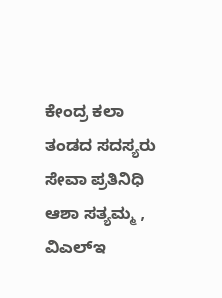ಕೇಂದ್ರ ಕಲಾ ತಂಡದ ಸದಸ್ಯರು ಸೇವಾ ಪ್ರತಿನಿಧಿ ಆಶಾ ಸತ್ಯಮ್ಮ , ವಿಎಲ್‌ಇ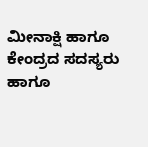ಮೀನಾಕ್ಷಿ ಹಾಗೂ ಕೇಂದ್ರದ ಸದಸ್ಯರು ಹಾಗೂ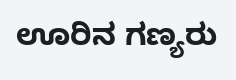ಊರಿನ ಗಣ್ಯರು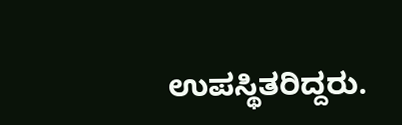ಉಪಸ್ಥಿತರಿದ್ದರು.